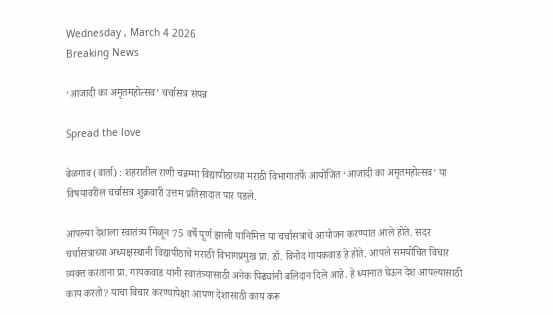Wednesday , March 4 2026
Breaking News

‘आजादी का अमृतमहोत्सव’ चर्चासत्र संपन्न

Spread the love

बेळगाव (वार्ता) : शहरातील राणी चन्नम्मा विद्यापीठाच्या मराठी विभागातर्फे आयोजित ‘आजादी का अमृतमहोत्सव’ या विषयावरील चर्चासत्र शुक्रवारी उत्तम प्रतिसादात पार पडले.

आपल्या देशाला स्वातंत्र्य मिळून 75 वर्षे पूर्ण झाली यानिमित्त या चर्चासत्राचे आयोजन करण्यात आले होते. सदर चर्चासत्राच्या अध्यक्षस्थानी विद्यापीठाचे मराठी विभागप्रमुख प्रा. डॉ. विनोद गायकवाड हे होते. आपले समयोचित विचार व्यक्त करताना प्रा. गायकवाड यांनी स्वातंत्र्यासाठी अनेक पिढ्यांनी बलिदान दिले आहे. हे ध्यानात घेऊन देश आपल्यासाठी काय करतो? याचा विचार करण्यापेक्षा आपण देशासाठी काय करू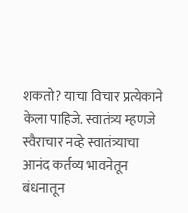शकतो? याचा विचार प्रत्येकाने केला पाहिजे. स्वातंत्र्य म्हणजे स्वैराचार नव्हे स्वातंत्र्याचा आनंद कर्तव्य भावनेतून बंधनातून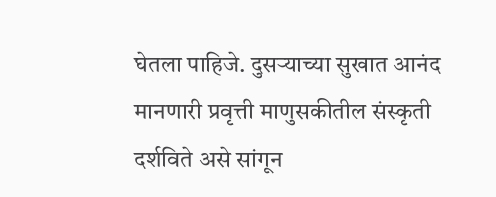घेतला पाहिजे. दुसऱ्याच्या सुखात आनंद मानणारी प्रवृत्ती माणुसकीतील संस्कृती दर्शविते असे सांगून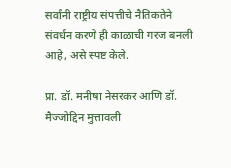सर्वांनी राष्ट्रीय संपत्तीचे नैतिकतेने संवर्धन करणे ही काळाची गरज बनली आहे, असे स्पष्ट केले.

प्रा. डॉ. मनीषा नेसरकर आणि डॉ. मैज्जोद्दिन मुत्तावली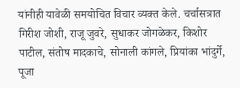यांनीही यावेळी समयोचित विचार व्यक्त केले. चर्चासत्रात गिरीश जोशी, राजू जुवरे, सुधाकर जोगळेकर, किशोर पाटील, संतोष मादकाचे, सोनाली कांगले, प्रियांका भांदुर्गे, पूजा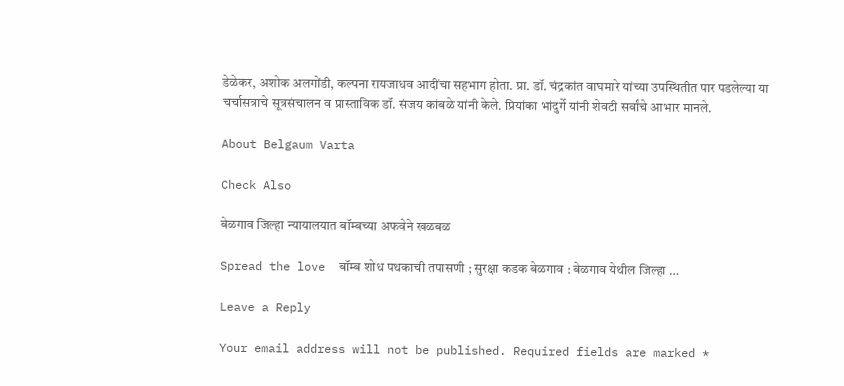डेळेकर, अशोक अलगोंडी, कल्पना रायजाधव आदींचा सहभाग होता. प्रा. डॉ. चंद्रकांत वाघमारे यांच्या उपस्थितीत पार पडलेल्या या चर्चासत्राचे सूत्रसंचालन व प्रास्ताविक डॉ. संजय कांबळे यांनी केले. प्रियांका भांदुर्गे यांनी शेवटी सर्वांचे आभार मानले.

About Belgaum Varta

Check Also

बेळगाव जिल्हा न्यायालयात बॉम्बच्या अफवेने खळबळ

Spread the love  बॉम्ब शोध पथकाची तपासणी ; सुरक्षा कडक बेळगाव : बेळगाव येथील जिल्हा …

Leave a Reply

Your email address will not be published. Required fields are marked *